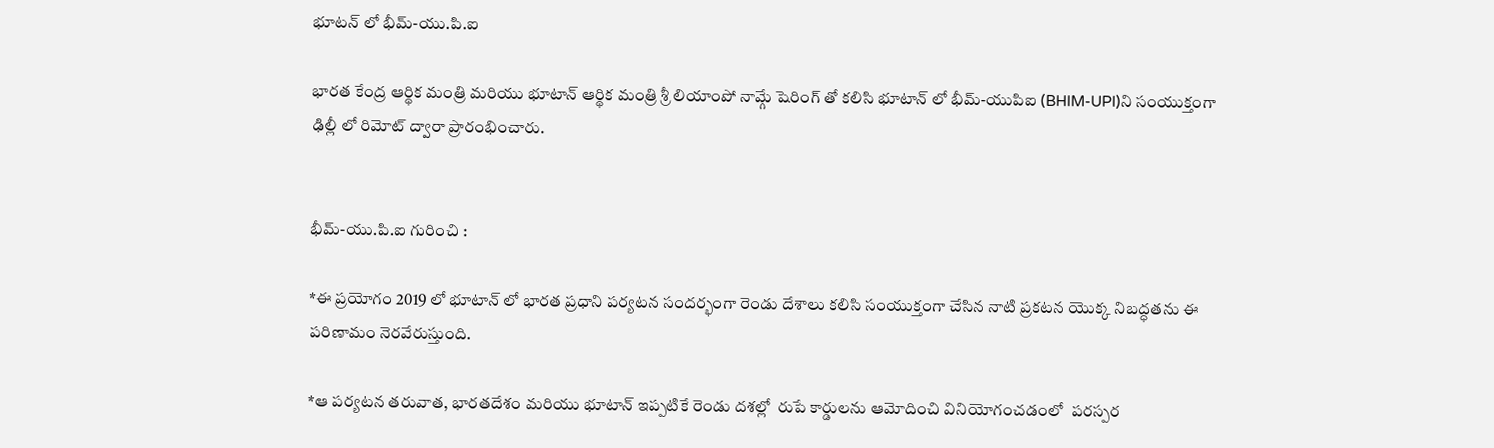భూటన్ లో భీమ్-యు.పి.ఐ

భారత కేంద్ర ఆర్థిక మంత్రి మరియు భూటాన్ ఆర్థిక మంత్రి శ్రీ లియాంపో నామ్గే షెరింగ్ తో కలిసి భూటాన్ లో భీమ్-యుపిఐ (BHIM-UPI)ని సంయుక్తంగా ఢిల్లీ లో రిమోట్ ద్వారా ప్రారంభించారు.


భీమ్-యు.పి.ఐ గురించి :

*ఈ ప్రయోగం 2019 లో భూటాన్ లో భారత ప్రధాని పర్యటన సందర్భంగా రెండు దేశాలు కలిసి సంయుక్తంగా చేసిన నాటి ప్రకటన యొక్క నిబద్ధతను ఈ పరిణామం నెరవేరుస్తుంది.

*ఆ పర్యటన తరువాత, భారతదేశం మరియు భూటాన్ ఇప్పటికే రెండు దశల్లో  రుపే కార్డులను ఆమోదించి వినియోగంచడంలో  పరస్పర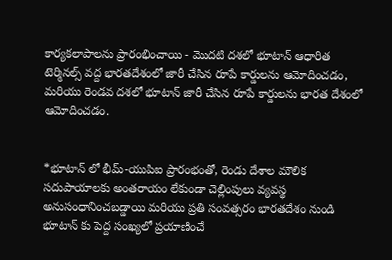కార్యకలాపాలను ప్రారంభించాయి - మొదటి దశలో భూటాన్ ఆధారిత టెర్మినల్స్ వద్ద భారతదేశంలో జారీ చేసిన రూపే కార్డులను ఆమోదించడం, మరియు రెండవ దశలో భూటాన్ జారీ చేసిన రూపే కార్డులను భారత దేశంలో ఆమోదించడం.


*భూటాన్ లో భీమ్-యుపిఐ ప్రారంభంతో, రెండు దేశాల మౌలిక సదుపాయాలకు అంతరాయం లేకుండా చెల్లింపులు వ్యవస్థ  అనుసంధానించబడ్డాయి మరియు ప్రతి సంవత్సరం భారతదేశం నుండి భూటాన్ కు పెద్ద సంఖ్యలో ప్రయాణించే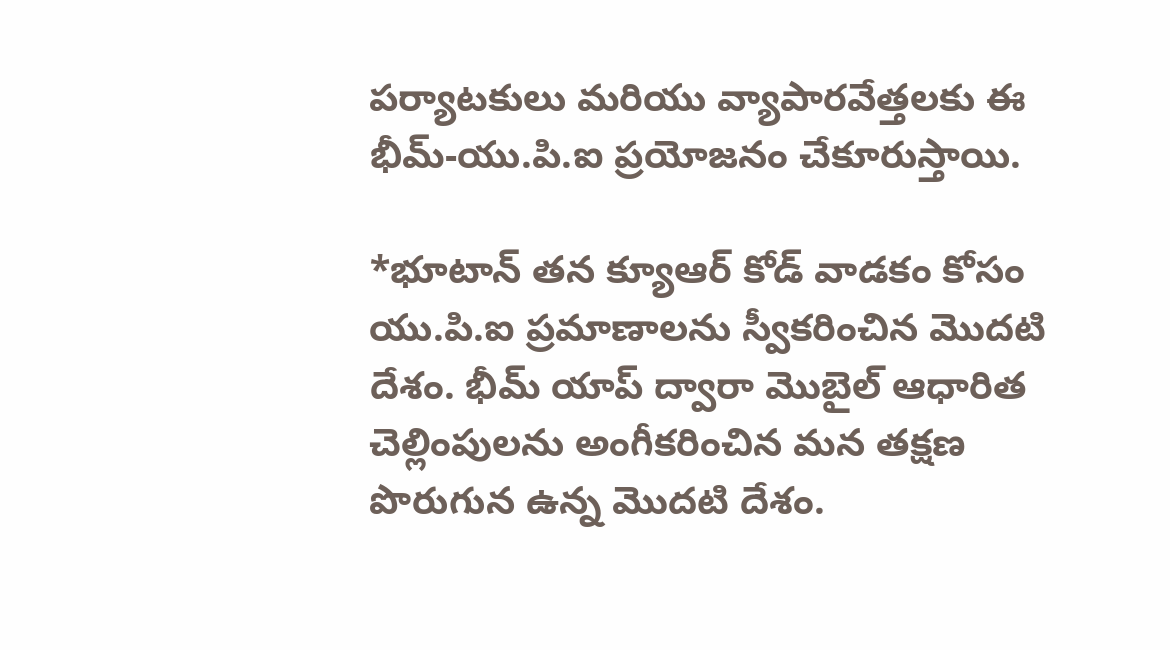పర్యాటకులు మరియు వ్యాపారవేత్తలకు ఈ భీమ్-యు.పి.ఐ ప్రయోజనం చేకూరుస్తాయి.

*భూటాన్ తన క్యూఆర్ కోడ్ వాడకం కోసం యు.పి.ఐ ప్రమాణాలను స్వీకరించిన మొదటి దేశం. భీమ్ యాప్ ద్వారా మొబైల్ ఆధారిత చెల్లింపులను అంగీకరించిన మన తక్షణ పొరుగున ఉన్న మొదటి దేశం.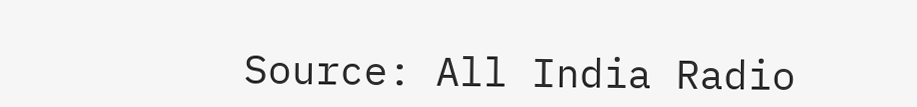Source: All India Radio